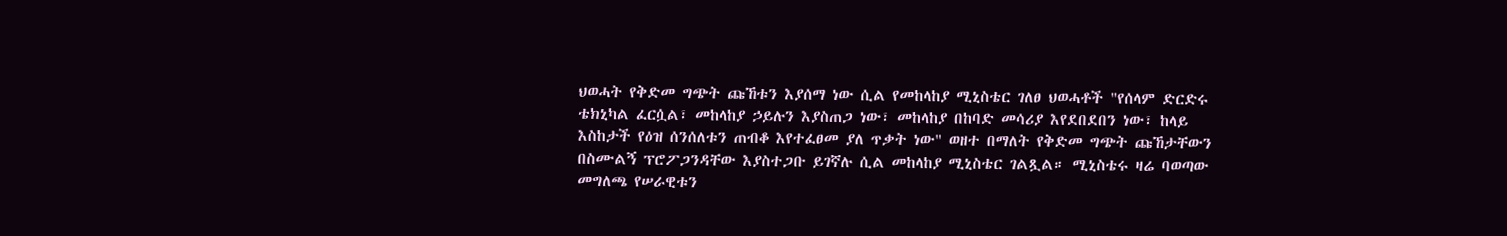ህወሓት የቅድመ ግጭት ጩኸቱን እያሰማ ነው ሲል የመከላከያ ሚኒስቴር ገለፀ ህወሓቶች "የሰላም ድርድሩ ቴክኒካል ፈርሷል፣ መከላከያ ኃይሉን እያስጠጋ ነው፣ መከላከያ በከባድ መሳሪያ እየደበደበን ነው፣ ከላይ እስከታች የዕዝ ሰንሰለቱን ጠብቆ እየተፈፀመ ያለ ጥቃት ነው" ወዘተ በማለት የቅድመ ግጭት ጩኸታቸውን በስሙልኝ ፕሮፖጋንዳቸው እያስተጋቡ ይገኛሉ ሲል መከላከያ ሚኒስቴር ገልጿል። ሚኒስቴሩ ዛሬ ባወጣው መግለጫ የሠራዊቱን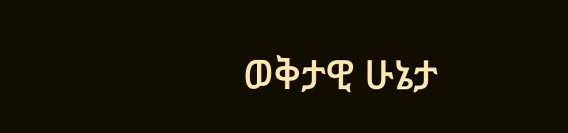ወቅታዊ ሁኔታ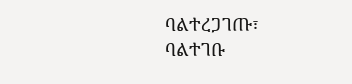ባልተረጋገጡ፣ ባልተገቡ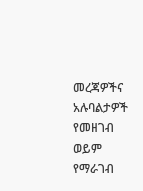መረጃዎችና አሉባልታዎች የመዘገብ ወይም የማራገብ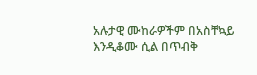አሉታዊ ሙከራዎችም በአስቸኳይ እንዲቆሙ ሲል በጥብቅ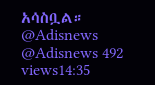አሳስቧል። @Adisnews @Adisnews 492 views14:35